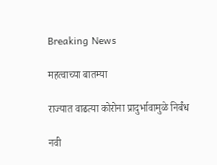Breaking News

महत्वाच्या बातम्या

राज्यात वाढत्या कोरोना प्रादुर्भावामुळे निर्बंध

नवी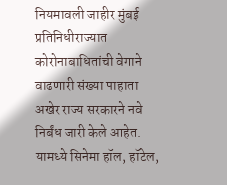नियमावली जाहीर मुंबई प्रतिनिधीराज्यात कोरोनाबाधितांची वेगाने वाढणारी संख्या पाहाता अखेर राज्य सरकारने नवे निर्बंध जारी केले आहेत. यामध्ये सिनेमा हॉल, हॉटेल,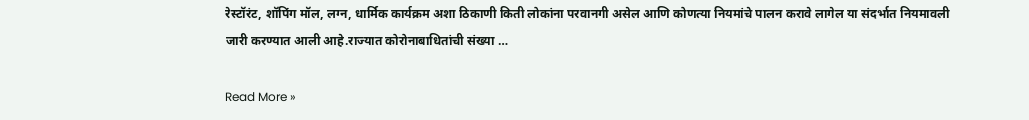रेस्टॉरंट, शॉपिंग मॉल, लग्न, धार्मिक कार्यक्रम अशा ठिकाणी किती लोकांना परवानगी असेल आणि कोणत्या नियमांचे पालन करावे लागेल या संदर्भात नियमावली जारी करण्यात आली आहे.राज्यात कोरोनाबाधितांची संख्या …

Read More »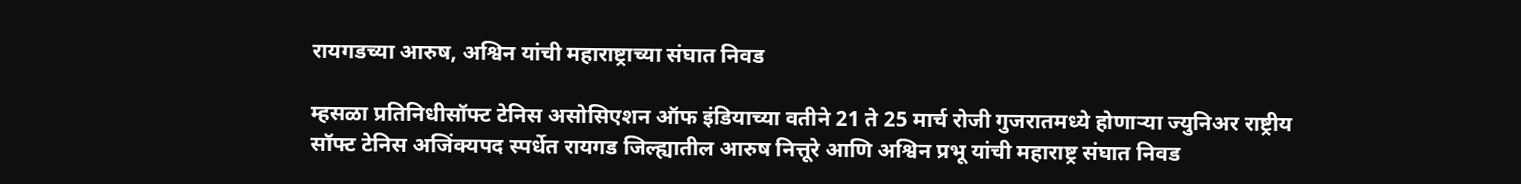रायगडच्या आरुष, अश्विन यांची महाराष्ट्राच्या संघात निवड

म्हसळा प्रतिनिधीसॉफ्ट टेनिस असोसिएशन ऑफ इंडियाच्या वतीने 21 ते 25 मार्च रोजी गुजरातमध्ये होणार्‍या ज्युनिअर राष्ट्रीय सॉफ्ट टेनिस अजिंक्यपद स्पर्धेत रायगड जिल्ह्यातील आरुष नित्तूरे आणि अश्विन प्रभू यांची महाराष्ट्र संघात निवड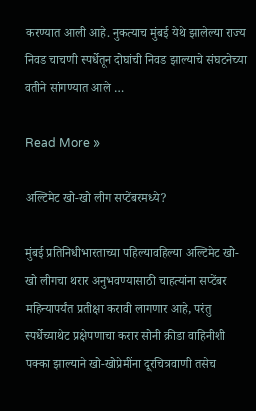करण्यात आली आहे. नुकत्याच मुंबई येथे झालेल्या राज्य निवड चाचणी स्पर्धेतून दोघांची निवड झाल्याचे संघटनेच्या वतीने सांगण्यात आले …

Read More »

अल्टिमेट खो-खो लीग सप्टेंबरमध्ये?

मुंबई प्रतिनिधीभारताच्या पहिल्यावहिल्या अल्टिमेट खो-खो लीगचा थरार अनुभवण्यासाठी चाहत्यांना सप्टेंबर महिन्यापर्यंत प्रतीक्षा करावी लागणार आहे, परंतु स्पर्धेच्याथेट प्रक्षेपणाचा करार सोनी क्रीडा वाहिनीशी पक्का झाल्याने खो-खोप्रेमींना दूरचित्रवाणी तसेच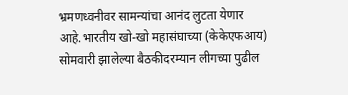भ्रमणध्वनीवर सामन्यांचा आनंद लुटता येणार आहे.भारतीय खो-खो महासंघाच्या (केकेएफआय) सोमवारी झालेल्या बैठकीदरम्यान लीगच्या पुढील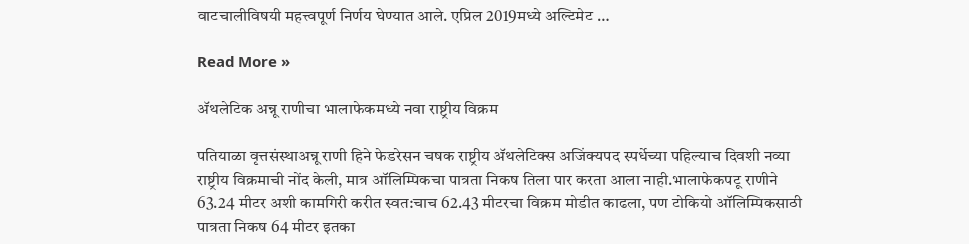वाटचालीविषयी महत्त्वपूर्ण निर्णय घेण्यात आले. एप्रिल 2019मध्ये अल्टिमेट …

Read More »

अ‍ॅथलेटिक अन्नू राणीचा भालाफेकमध्ये नवा राष्ट्रीय विक्रम

पतियाळा वृत्तसंस्थाअन्नू राणी हिने फेडरेसन चषक राष्ट्रीय अ‍ॅथलेटिक्स अजिंक्यपद स्पर्धेच्या पहिल्याच दिवशी नव्या राष्ट्रीय विक्रमाची नोंद केली, मात्र ऑलिम्पिकचा पात्रता निकष तिला पार करता आला नाही.भालाफेकपटू राणीने 63.24 मीटर अशी कामगिरी करीत स्वत:चाच 62.43 मीटरचा विक्रम मोडीत काढला, पण टोकियो ऑलिम्पिकसाठी पात्रता निकष 64 मीटर इतका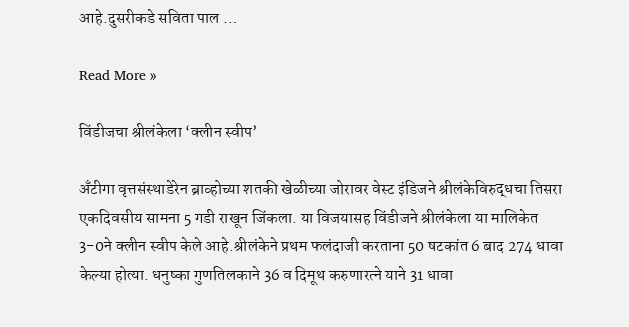आहे.दुसरीकडे सविता पाल …

Read More »

विंडीजचा श्रीलंकेला ‘क्लीन स्वीप’

अँटीगा वृत्तसंस्थाडेरेन ब्राव्होच्या शतकी खेळीच्या जोरावर वेस्ट इंडिजने श्रीलंकेविरुद्धचा तिसरा एकदिवसीय सामना 5 गडी राखून जिंकला. या विजयासह विंडीजने श्रीलंकेला या मालिकेत 3-0ने क्लीन स्वीप केले आहे.श्रीलंकेने प्रथम फलंदाजी करताना 50 षटकांत 6 बाद 274 धावा केल्या होत्या. धनुष्का गुणतिलकाने 36 व दिमूथ करुणारत्ने याने 31 धावा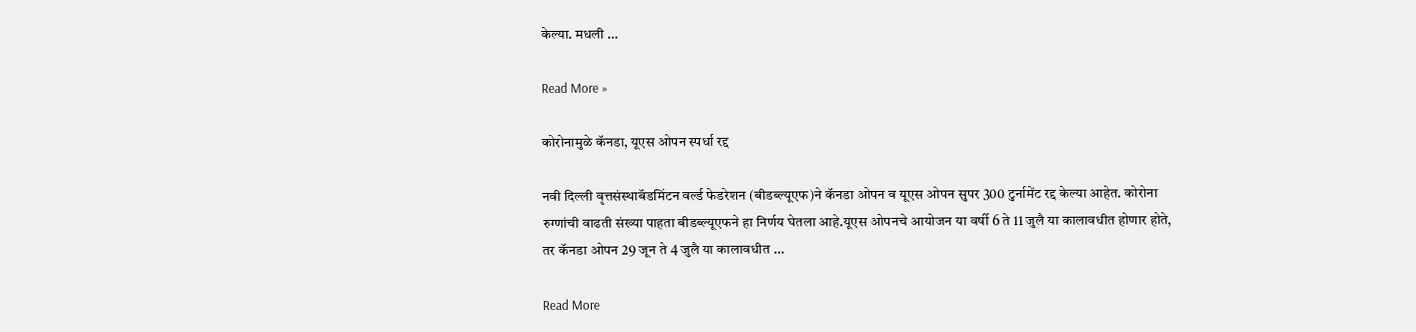केल्या. मधली …

Read More »

कोरोनामुळे कॅनडा, यूएस ओपन स्पर्धा रद्द

नवी दिल्ली वृत्तसंस्थाबॅडमिंटन वर्ल्ड फेडरेशन (बीडब्ल्यूएफ)ने कॅनडा ओपन व यूएस ओपन सुपर 300 टुर्नामेंट रद्द केल्या आहेत. कोरोना रुग्णांची वाढती संख्या पाहता बीडब्ल्यूएफने हा निर्णय घेतला आहे.यूएस ओपनचे आयोजन या वर्षी 6 ते 11 जुलै या कालावधीत होणार होते, तर कॅनडा ओपन 29 जून ते 4 जुलै या कालावधीत …

Read More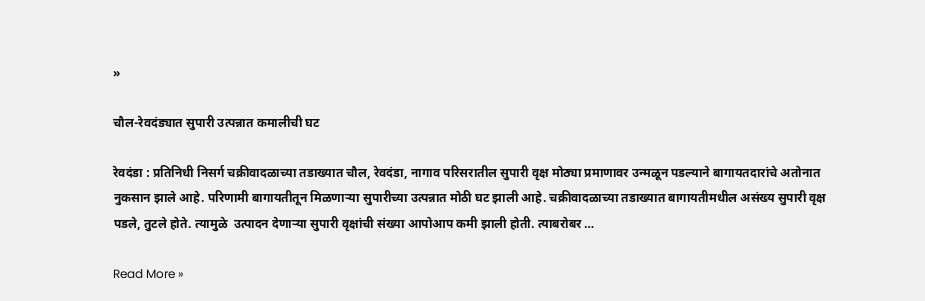»

चौल-रेवदंड्यात सुपारी उत्पन्नात कमालीची घट

रेवदंडा : प्रतिनिधी निसर्ग चक्रीवादळाच्या तडाख्यात चौल, रेवदंडा, नागाव परिसरातील सुपारी वृक्ष मोठ्या प्रमाणावर उन्मळून पडल्याने बागायतदारांचे अतोनात नुकसान झाले आहे. परिणामी बागायतीतून मिळणार्‍या सुपारीच्या उत्पन्नात मोठी घट झाली आहे. चक्रीवादळाच्या तडाख्यात बागायतीमधील असंख्य सुपारी वृक्ष पडले, तुटले होते. त्यामुळे  उत्पादन देणार्‍या सुपारी वृक्षांची संख्या आपोआप कमी झाली होती. त्याबरोबर …

Read More »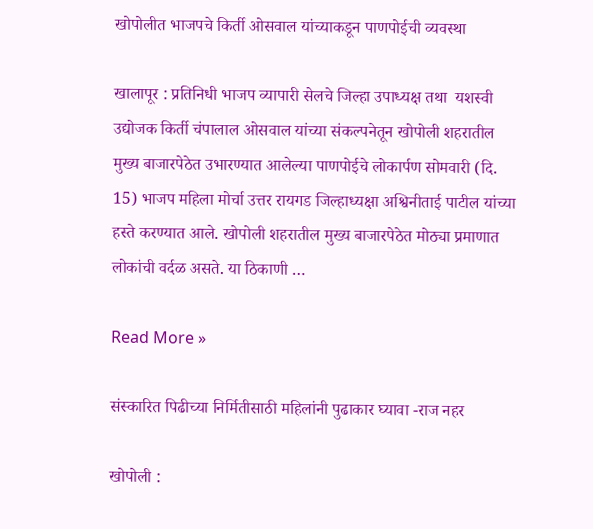खोपोलीत भाजपचे किर्ती ओसवाल यांच्याकडून पाणपोईची व्यवस्था

खालापूर : प्रतिनिधी भाजप व्यापारी सेलचे जिल्हा उपाध्यक्ष तथा  यशस्वी उद्योजक किर्ती चंपालाल ओसवाल यांच्या संकल्पनेतून खोपोली शहरातील मुख्य बाजारपेठेत उभारण्यात आलेल्या पाणपोईचे लोकार्पण सोमवारी (दि. 15) भाजप महिला मोर्चा उत्तर रायगड जिल्हाध्यक्षा अश्विनीताई पाटील यांच्या हस्ते करण्यात आले. खोपोली शहरातील मुख्य बाजारपेठेत मोठ्या प्रमाणात लोकांची वर्दळ असते. या ठिकाणी …

Read More »

संस्कारित पिढीच्या निर्मितीसाठी महिलांनी पुढाकार घ्यावा -राज नहर

खोपोली :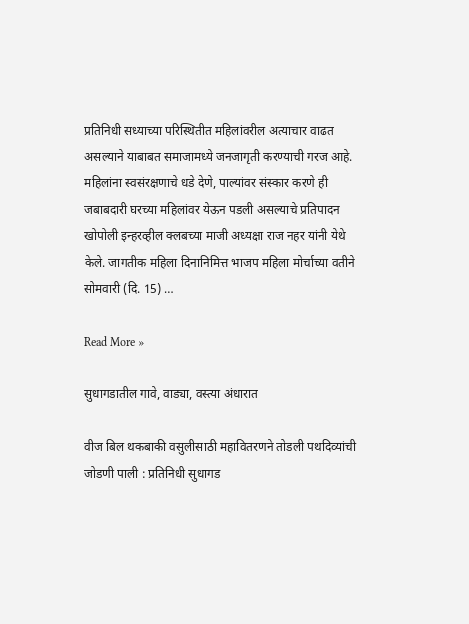प्रतिनिधी सध्याच्या परिस्थितीत महिलांवरील अत्याचार वाढत असल्याने याबाबत समाजामध्ये जनजागृती करण्याची गरज आहे. महिलांना स्वसंरक्षणाचे धडे देणे, पाल्यांवर संस्कार करणे ही जबाबदारी घरच्या महिलांवर येऊन पडली असल्याचे प्रतिपादन खोपोली इन्हरव्हील क्लबच्या माजी अध्यक्षा राज नहर यांनी येथे केले. जागतीक महिला दिनानिमित्त भाजप महिला मोर्चाच्या वतीने सोमवारी (दि. 15) …

Read More »

सुधागडातील गावे, वाड्या, वस्त्या अंधारात

वीज बिल थकबाकी वसुलीसाठी महावितरणने तोडली पथदिव्यांची जोडणी पाली : प्रतिनिधी सुधागड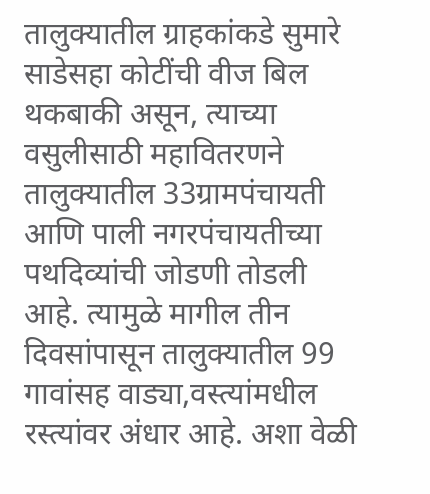तालुक्यातील ग्राहकांकडे सुमारे साडेसहा कोटींची वीज बिल थकबाकी असून, त्याच्या वसुलीसाठी महावितरणने तालुक्यातील 33ग्रामपंचायती आणि पाली नगरपंचायतीच्या पथदिव्यांची जोडणी तोडली आहे. त्यामुळे मागील तीन दिवसांपासून तालुक्यातील 99 गावांसह वाड्या,वस्त्यांमधील रस्त्यांवर अंधार आहे. अशा वेळी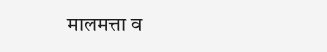मालमत्ता व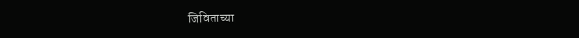जिविताच्या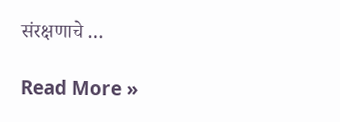संरक्षणाचे …

Read More »